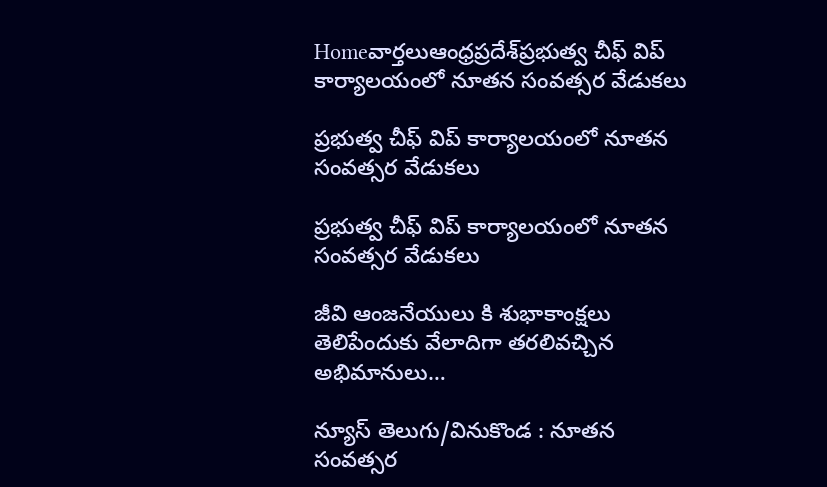Homeవార్తలుఆంధ్రప్రదేశ్‌ప్రభుత్వ చీఫ్ విప్ కార్యాలయంలో నూతన సంవత్సర వేడుకలు

ప్రభుత్వ చీఫ్ విప్ కార్యాలయంలో నూతన సంవత్సర వేడుకలు

ప్రభుత్వ చీఫ్ విప్ కార్యాలయంలో నూతన సంవత్సర వేడుకలు

జీవి ఆంజనేయులు కి శుభాకాంక్షలు తెలిపేందుకు వేలాదిగా తరలివచ్చిన అభిమానులు…

న్యూస్ తెలుగు/వినుకొండ : నూతన సంవత్సర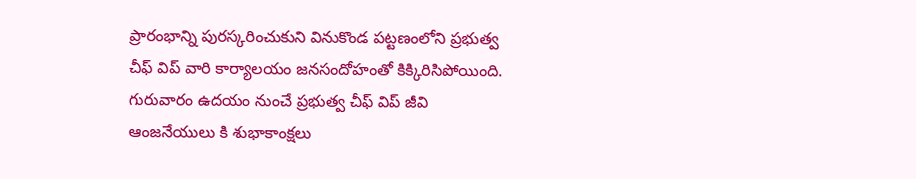ప్రారంభాన్ని పురస్కరించుకుని వినుకొండ పట్టణంలోని ప్రభుత్వ చీఫ్ విప్ వారి కార్యాలయం జనసందోహంతో కిక్కిరిసిపోయింది. గురువారం ఉదయం నుంచే ప్రభుత్వ చీఫ్ విప్ జీవి ఆంజనేయులు కి శుభాకాంక్షలు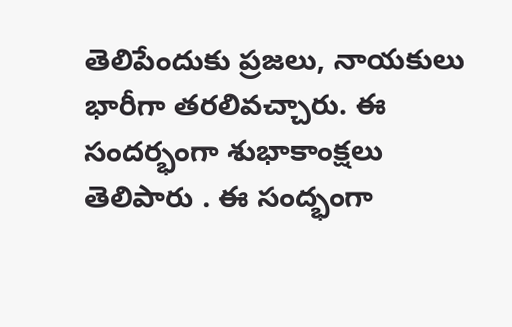తెలిపేందుకు ప్రజలు, నాయకులు భారీగా తరలివచ్చారు. ఈ సందర్భంగా శుభాకాంక్షలు తెలిపారు . ఈ సంద్భంగా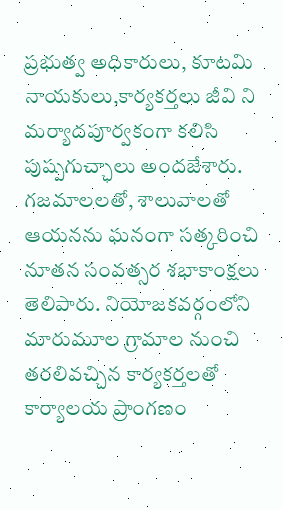ప్రభుత్వ అధికారులు, కూటమి నాయకులు,కార్యకర్తలు జీవి ని మర్యాదపూర్వకంగా కలిసి పుష్పగుచ్ఛాలు అందజేశారు. గజమాలలతో, శాలువాలతో ఆయనను ఘనంగా సత్కరించి నూతన సంవత్సర శభాకాంక్షలు తెలిపారు. నియోజకవర్గంలోని మారుమూల గ్రామాల నుంచి తరలివచ్చిన కార్యకర్తలతో కార్యాలయ ప్రాంగణం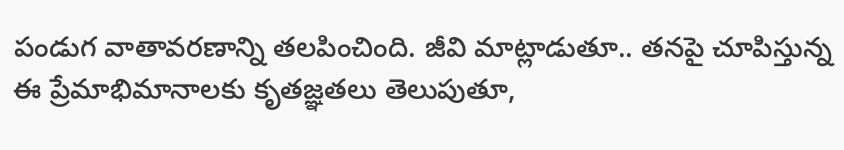పండుగ వాతావరణాన్ని తలపించింది. జీవి మాట్లాడుతూ.. తనపై చూపిస్తున్న ఈ ప్రేమాభిమానాలకు కృతజ్ఞతలు తెలుపుతూ,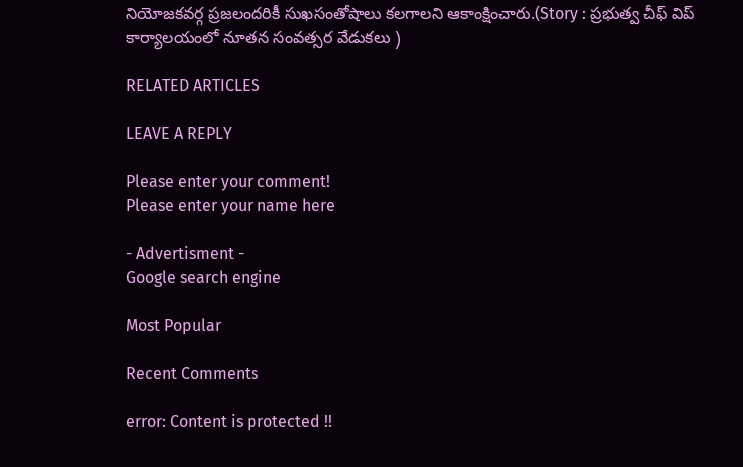నియోజకవర్గ ప్రజలందరికీ సుఖసంతోషాలు కలగాలని ఆకాంక్షించారు.(Story : ప్రభుత్వ చీఫ్ విప్ కార్యాలయంలో నూతన సంవత్సర వేడుకలు )

RELATED ARTICLES

LEAVE A REPLY

Please enter your comment!
Please enter your name here

- Advertisment -
Google search engine

Most Popular

Recent Comments

error: Content is protected !!